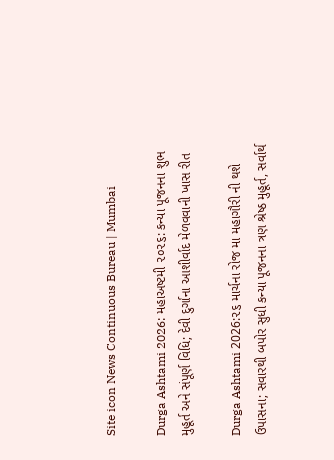Site icon News Continuous Bureau | Mumbai

Durga Ashtami 2026: મહાઅષ્ટમી ૨૦૨૬: કન્યા પૂજનના શુભ મુહૂર્ત અને સંપૂર્ણ વિધિ; દેવી દુર્ગાના આશીર્વાદ મેળવવાની ખાસ રીત

Durga Ashtami 2026:૨૬ માર્ચના રોજ મા મહાગૌરી ની થશે ઉપાસના; સવારથી બપોર સુધી કન્યા પૂજનના ત્રણ શ્રેષ્ઠ મુહૂર્ત, સર્વાર્થ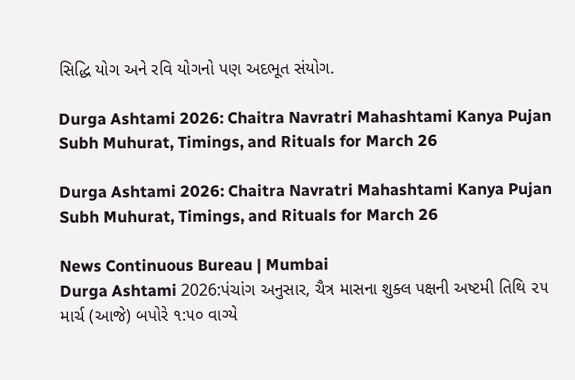સિદ્ધિ યોગ અને રવિ યોગનો પણ અદભૂત સંયોગ.

Durga Ashtami 2026: Chaitra Navratri Mahashtami Kanya Pujan Subh Muhurat, Timings, and Rituals for March 26

Durga Ashtami 2026: Chaitra Navratri Mahashtami Kanya Pujan Subh Muhurat, Timings, and Rituals for March 26

News Continuous Bureau | Mumbai
Durga Ashtami 2026:પંચાંગ અનુસાર, ચૈત્ર માસના શુક્લ પક્ષની અષ્ટમી તિથિ ૨૫ માર્ચ (આજે) બપોરે ૧:૫૦ વાગ્યે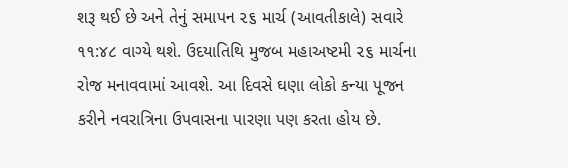શરૂ થઈ છે અને તેનું સમાપન ૨૬ માર્ચ (આવતીકાલે) સવારે ૧૧:૪૮ વાગ્યે થશે. ઉદયાતિથિ મુજબ મહાઅષ્ટમી ૨૬ માર્ચના રોજ મનાવવામાં આવશે. આ દિવસે ઘણા લોકો કન્યા પૂજન કરીને નવરાત્રિના ઉપવાસના પારણા પણ કરતા હોય છે.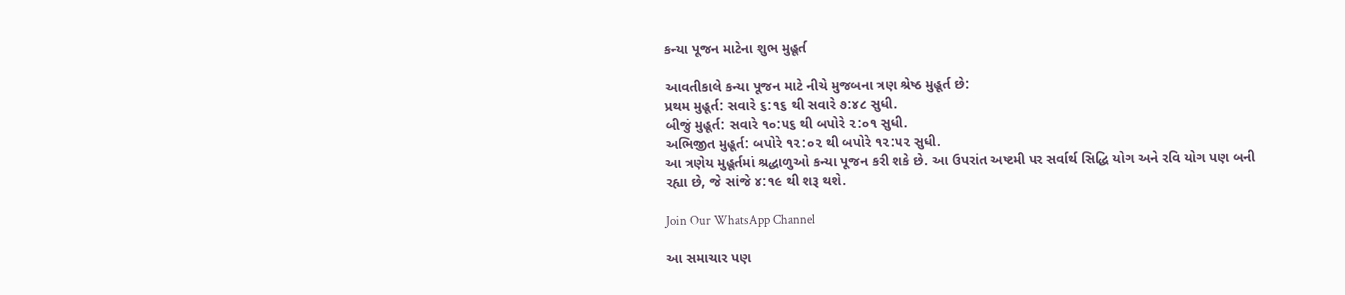કન્યા પૂજન માટેના શુભ મુહૂર્ત

આવતીકાલે કન્યા પૂજન માટે નીચે મુજબના ત્રણ શ્રેષ્ઠ મુહૂર્ત છે:
પ્રથમ મુહૂર્ત: સવારે ૬:૧૬ થી સવારે ૭:૪૮ સુધી.
બીજું મુહૂર્ત: સવારે ૧૦:૫૬ થી બપોરે ૨:૦૧ સુધી.
અભિજીત મુહૂર્ત: બપોરે ૧૨:૦૨ થી બપોરે ૧૨:૫૨ સુધી.
આ ત્રણેય મુહૂર્તમાં શ્રદ્ધાળુઓ કન્યા પૂજન કરી શકે છે. આ ઉપરાંત અષ્ટમી પર સર્વાર્થ સિદ્ધિ યોગ અને રવિ યોગ પણ બની રહ્યા છે, જે સાંજે ૪:૧૯ થી શરૂ થશે.

Join Our WhatsApp Channel

આ સમાચાર પણ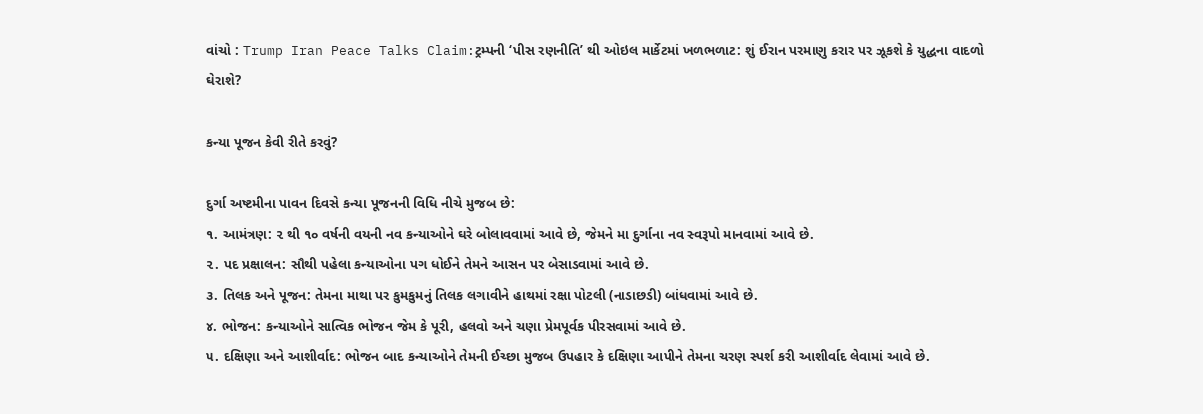વાંચો : Trump Iran Peace Talks Claim:ટ્રમ્પની ‘પીસ રણનીતિ’ થી ઓઇલ માર્કેટમાં ખળભળાટ: શું ઈરાન પરમાણુ કરાર પર ઝૂકશે કે યુદ્ધના વાદળો ઘેરાશે?

કન્યા પૂજન કેવી રીતે કરવું?

દુર્ગા અષ્ટમીના પાવન દિવસે કન્યા પૂજનની વિધિ નીચે મુજબ છે:
૧. આમંત્રણ: ૨ થી ૧૦ વર્ષની વયની નવ કન્યાઓને ઘરે બોલાવવામાં આવે છે, જેમને મા દુર્ગાના નવ સ્વરૂપો માનવામાં આવે છે.
૨. પદ પ્રક્ષાલન: સૌથી પહેલા કન્યાઓના પગ ધોઈને તેમને આસન પર બેસાડવામાં આવે છે.
૩. તિલક અને પૂજન: તેમના માથા પર કુમકુમનું તિલક લગાવીને હાથમાં રક્ષા પોટલી (નાડાછડી) બાંધવામાં આવે છે.
૪. ભોજન: કન્યાઓને સાત્વિક ભોજન જેમ કે પૂરી, હલવો અને ચણા પ્રેમપૂર્વક પીરસવામાં આવે છે.
૫. દક્ષિણા અને આશીર્વાદ: ભોજન બાદ કન્યાઓને તેમની ઈચ્છા મુજબ ઉપહાર કે દક્ષિણા આપીને તેમના ચરણ સ્પર્શ કરી આશીર્વાદ લેવામાં આવે છે.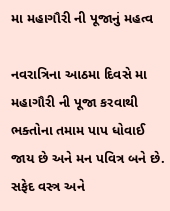મા મહાગૌરી ની પૂજાનું મહત્વ

નવરાત્રિના આઠમા દિવસે મા મહાગૌરી ની પૂજા કરવાથી ભક્તોના તમામ પાપ ધોવાઈ જાય છે અને મન પવિત્ર બને છે. સફેદ વસ્ત્ર અને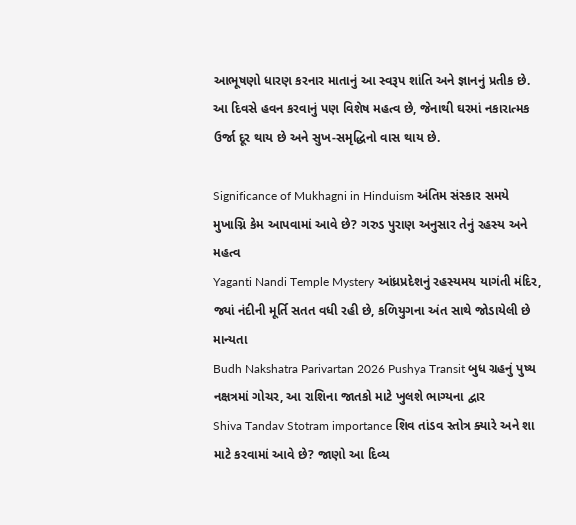આભૂષણો ધારણ કરનાર માતાનું આ સ્વરૂપ શાંતિ અને જ્ઞાનનું પ્રતીક છે. આ દિવસે હવન કરવાનું પણ વિશેષ મહત્વ છે, જેનાથી ઘરમાં નકારાત્મક ઉર્જા દૂર થાય છે અને સુખ-સમૃદ્ધિનો વાસ થાય છે.

Significance of Mukhagni in Hinduism અંતિમ સંસ્કાર સમયે મુખાગ્નિ કેમ આપવામાં આવે છે? ગરુડ પુરાણ અનુસાર તેનું રહસ્ય અને મહત્વ
Yaganti Nandi Temple Mystery આંધ્રપ્રદેશનું રહસ્યમય યાગંતી મંદિર, જ્યાં નંદીની મૂર્તિ સતત વધી રહી છે, કળિયુગના અંત સાથે જોડાયેલી છે માન્યતા
Budh Nakshatra Parivartan 2026 Pushya Transit બુધ ગ્રહનું પુષ્ય નક્ષત્રમાં ગોચર, આ રાશિના જાતકો માટે ખુલશે ભાગ્યના દ્વાર
Shiva Tandav Stotram importance શિવ તાંડવ સ્તોત્ર ક્યારે અને શા માટે કરવામાં આવે છે? જાણો આ દિવ્ય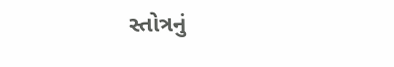સ્તોત્રનું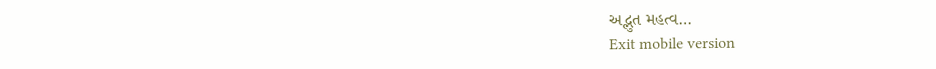અદ્ભુત મહત્વ…
Exit mobile version